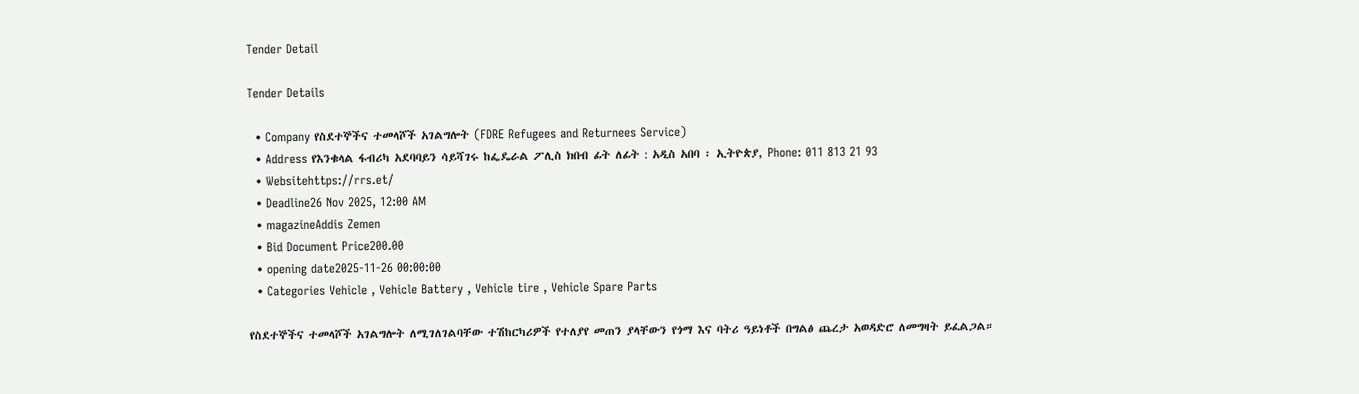Tender Detail

Tender Details

  • Company የስደተኞችና ተመላሾች አገልግሎት (FDRE Refugees and Returnees Service)
  • Address የእንቁላል ፋብሪካ አደባባይን ሳይሻገሩ ከፌዴራል ፖሊስ ክበብ ፊት ለፊት : አዲስ አበባ ፡ ኢትዮጵያ, Phone: 011 813 21 93
  • Websitehttps://rrs.et/
  • Deadline26 Nov 2025, 12:00 AM
  • magazineAddis Zemen
  • Bid Document Price200.00
  • opening date2025-11-26 00:00:00
  • Categories Vehicle , Vehicle Battery , Vehicle tire , Vehicle Spare Parts

የስደተኞችና ተመላሾች አገልግሎት ለሚገለገልባቸው ተሽከርካሪዎች የተለያየ መጠን ያላቸውን የጎማ እና ባትሪ ዓይነቶች በግልፅ ጨረታ አወዳድሮ ለመግዛት ይፈልጋል።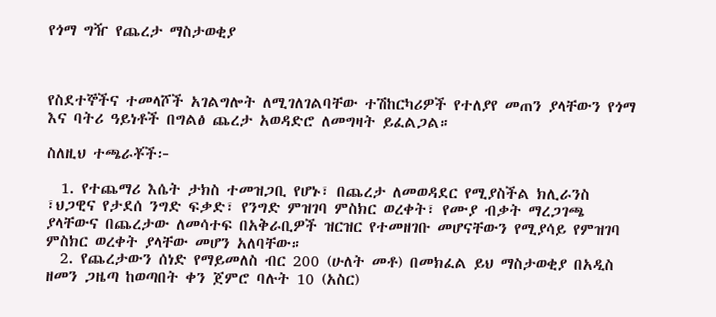የጎማ ግዥ የጨረታ ማስታወቂያ



የስደተኞችና ተመላሾች አገልግሎት ለሚገለገልባቸው ተሽከርካሪዎች የተለያየ መጠን ያላቸውን የጎማ እና ባትሪ ዓይነቶች በግልፅ ጨረታ አወዳድሮ ለመግዛት ይፈልጋል።

ስለዚህ ተጫራቾች፦

  1. የተጨማሪ እሴት ታክስ ተመዝጋቢ የሆኑ፣ በጨረታ ለመወዳደር የሚያስችል ክሊራንስ ፣ህጋዊና የታደሰ ንግድ ፍቃድ፣ የንግድ ምዝገባ ምስክር ወረቀት፣ የሙያ ብቃት ማረጋገጫ ያላቸውና በጨረታው ለመሳተፍ በአቅራቢዎች ዝርዝር የተመዘገቡ መሆናቸውን የሚያሳይ የምዝገባ ምስክር ወረቀት ያላቸው መሆን አለባቸው።
  2. የጨረታውን ሰነድ የማይመለስ ብር 200 (ሁለት መቶ) በመክፈል ይህ ማስታወቂያ በአዲስ ዘመን ጋዜጣ ከወጣበት ቀን ጀምሮ ባሉት 10 (አስር)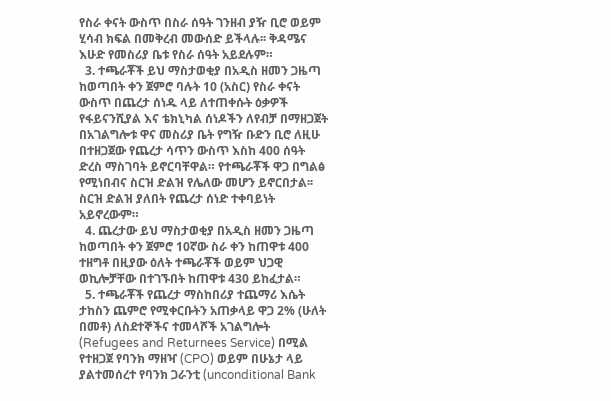የስራ ቀናት ውስጥ በስራ ሰዓት ገንዘብ ያዥ ቢሮ ወይም ሂሳብ ክፍል በመቅረብ መውሰድ ይችላሉ፡፡ ቅዳሜና እሁድ የመስሪያ ቤቱ የስራ ሰዓት አይደሉም።
  3. ተጫራቾች ይህ ማስታወቂያ በአዲስ ዘመን ጋዜጣ ከወጣበት ቀን ጀምሮ ባሉት 10 (አስር) የስራ ቀናት ውስጥ በጨረታ ሰነዱ ላይ ለተጠቀሱት ዕቃዎች የፋይናንሺያል እና ቴክኒካል ሰነዶችን ለየብቻ በማዘጋጀት በአገልግሎቱ ዋና መስሪያ ቤት የግዥ ቡድን ቢሮ ለዚሁ በተዘጋጀው የጨረታ ሳጥን ውስጥ እስከ 400 ሰዓት ድረስ ማስገባት ይኖርባቸዋል። የተጫራቾች ዋጋ በግልፅ የሚነበብና ስርዝ ድልዝ የሌለው መሆን ይኖርበታል፡፡ ስርዝ ድልዝ ያለበት የጨረታ ሰነድ ተቀባይነት አይኖረውም።
  4. ጨረታው ይህ ማስታወቂያ በአዲስ ዘመን ጋዜጣ ከወጣበት ቀን ጀምሮ 10ኛው ስራ ቀን ከጠዋቱ 400 ተዘግቶ በዚያው ዕለት ተጫራቾች ወይም ህጋዊ ወኪሎቻቸው በተገኙበት ከጠዋቱ 430 ይከፈታል።
  5. ተጫራቾች የጨረታ ማስከበሪያ ተጨማሪ እሴት ታከስን ጨምሮ የሚቀርቡትን አጠቃላይ ዋጋ 2% (ሁለት በመቶ) ለስደተኞችና ተመላሾች አገልግሎት (Refugees and Returnees Service) በሚል የተዘጋጀ የባንክ ማዘዣ (CPO) ወይም በሁኔታ ላይ ያልተመሰረተ የባንክ ጋራንቲ (unconditional Bank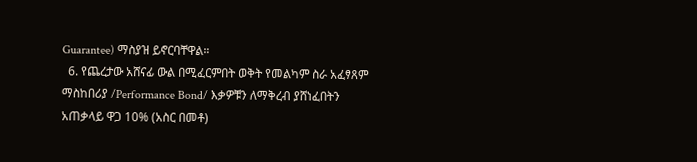Guarantee) ማስያዝ ይኖርባቸዋል።
  6. የጨረታው አሸናፊ ውል በሚፈርምበት ወቅት የመልካም ስራ አፈፃጸም ማስከበሪያ /Performance Bond/ እቃዎቹን ለማቅረብ ያሸነፈበትን አጠቃላይ ዋጋ 10% (አስር በመቶ)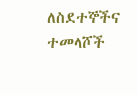ለስደተኞችና ተመላሾች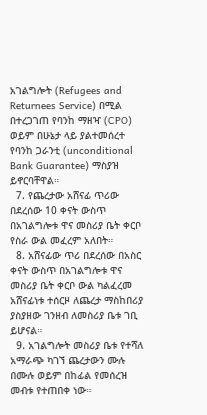አገልግሎት (Refugees and Returnees Service) በሚል በተረጋገጠ የባንከ ማዘዣ (CPO) ወይም በሁኔታ ላይ ያልተመሰረተ የባንከ ጋራንቲ (unconditional Bank Guarantee) ማስያዝ ይኖርባቸዋል።
  7. የጨረታው አሸናፊ ጥሪው በደረሰው 10 ቀናት ውስጥ በአገልግሎቱ ዋና መስሪያ ቤት ቀርቦ የስራ ውል መፈረም አለበት።
  8. አሸናፊው ጥሪ በደረሰው በአስር ቀናት ውስጥ በአገልግሎቱ ዋና መስሪያ ቤት ቀርቦ ውል ካልፈረመ አሸናፊነቱ ተሰርዞ ለጨረታ ማስከበሪያ ያስያዘው ገንዘብ ለመስሪያ ቤቱ ገቢ ይሆናል።
  9. አገልግሎት መስሪያ ቤቱ የተሻለ አማራጭ ካገኘ ጨረታውን ሙሉ በሙሉ ወይም በከፊል የመሰረዝ መብቱ የተጠበቀ ነው።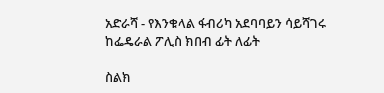አድራሻ - የእንቁላል ፋብሪካ አደባባይን ሳይሻገሩ ከፌዴራል ፖሊስ ክበብ ፊት ለፊት

ስልክ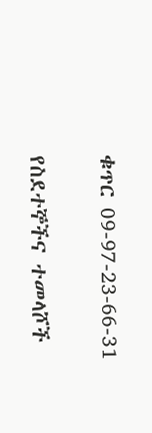ቁጥር 09-97-23-66-31

የስደተኞችና ተመላሾች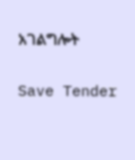አገልግሎት

Save Tender